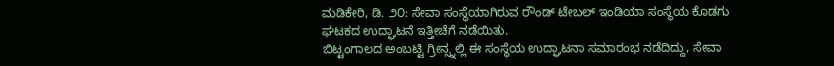ಮಡಿಕೇರಿ, ಡಿ. ೨೦: ಸೇವಾ ಸಂಸ್ಥೆಯಾಗಿರುವ ರೌಂಡ್ ಟೇಬಲ್ ಇಂಡಿಯಾ ಸಂಸ್ಥೆಯ ಕೊಡಗು ಘಟಕದ ಉದ್ಘಾಟನೆ ಇತ್ತೀಚೆಗೆ ನಡೆಯಿತು.
ಬಿಟ್ಟಂಗಾಲದ ಅಂಬಟ್ಟಿ ಗ್ರೀನ್ಸ್ನಲ್ಲಿ ಈ ಸಂಸ್ಥೆಯ ಉದ್ಘಾಟನಾ ಸಮಾರಂಭ ನಡೆದಿದ್ದು, ಸೇವಾ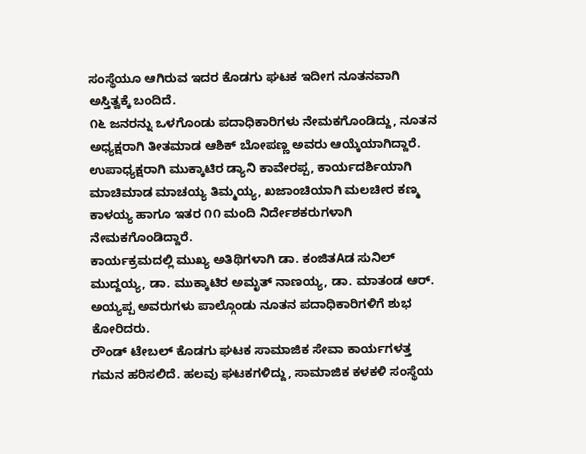ಸಂಸ್ಥೆಯೂ ಆಗಿರುವ ಇದರ ಕೊಡಗು ಘಟಕ ಇದೀಗ ನೂತನವಾಗಿ ಅಸ್ತಿತ್ವಕ್ಕೆ ಬಂದಿದೆ.
೧೬ ಜನರನ್ನು ಒಳಗೊಂಡು ಪದಾಧಿಕಾರಿಗಳು ನೇಮಕಗೊಂಡಿದ್ದು, ನೂತನ ಅಧ್ಯಕ್ಷರಾಗಿ ತೀತಮಾಡ ಆಶಿಕ್ ಬೋಪಣ್ಣ ಅವರು ಆಯ್ಕೆಯಾಗಿದ್ದಾರೆ. ಉಪಾಧ್ಯಕ್ಷರಾಗಿ ಮುಕ್ಕಾಟಿರ ಡ್ಯಾನಿ ಕಾವೇರಪ್ಪ, ಕಾರ್ಯದರ್ಶಿಯಾಗಿ ಮಾಚಿಮಾಡ ಮಾಚಯ್ಯ ತಿಮ್ಮಯ್ಯ, ಖಜಾಂಚಿಯಾಗಿ ಮಲಚೀರ ಕಣ್ಮ ಕಾಳಯ್ಯ ಹಾಗೂ ಇತರ ೧೧ ಮಂದಿ ನಿರ್ದೇಶಕರುಗಳಾಗಿ ನೇಮಕಗೊಂಡಿದ್ದಾರೆ.
ಕಾರ್ಯಕ್ರಮದಲ್ಲಿ ಮುಖ್ಯ ಅತಿಥಿಗಳಾಗಿ ಡಾ. ಕಂಜಿತAಡ ಸುನಿಲ್ ಮುದ್ದಯ್ಯ, ಡಾ. ಮುಕ್ಕಾಟಿರ ಅಮೃತ್ ನಾಣಯ್ಯ, ಡಾ. ಮಾತಂಡ ಆರ್. ಅಯ್ಯಪ್ಪ ಅವರುಗಳು ಪಾಲ್ಗೊಂಡು ನೂತನ ಪದಾಧಿಕಾರಿಗಳಿಗೆ ಶುಭ ಕೋರಿದರು.
ರೌಂಡ್ ಟೇಬಲ್ ಕೊಡಗು ಘಟಕ ಸಾಮಾಜಿಕ ಸೇವಾ ಕಾರ್ಯಗಳತ್ತ ಗಮನ ಹರಿಸಲಿದೆ. ಹಲವು ಘಟಕಗಳಿದ್ದು, ಸಾಮಾಜಿಕ ಕಳಕಳಿ ಸಂಸ್ಥೆಯ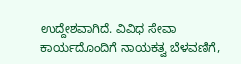ಉದ್ದೇಶವಾಗಿದೆ. ವಿವಿಧ ಸೇವಾ ಕಾರ್ಯದೊಂದಿಗೆ ನಾಯಕತ್ವ ಬೆಳವಣಿಗೆ,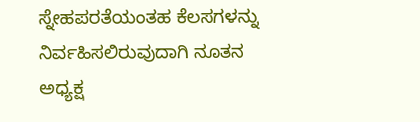ಸ್ನೇಹಪರತೆಯಂತಹ ಕೆಲಸಗಳನ್ನು ನಿರ್ವಹಿಸಲಿರುವುದಾಗಿ ನೂತನ ಅಧ್ಯಕ್ಷ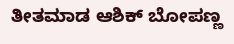ತೀತಮಾಡ ಆಶಿಕ್ ಬೋಪಣ್ಣ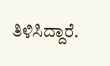ತಿಳಿಸಿದ್ದಾರೆ.